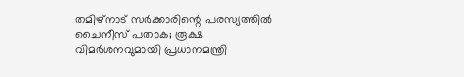തമിഴ്നാട് സർക്കാരിന്റെ പരസ്യത്തിൽ ചൈനീസ് പതാക; രൂക്ഷ വിമർശനവുമായി പ്രധാനമന്ത്രി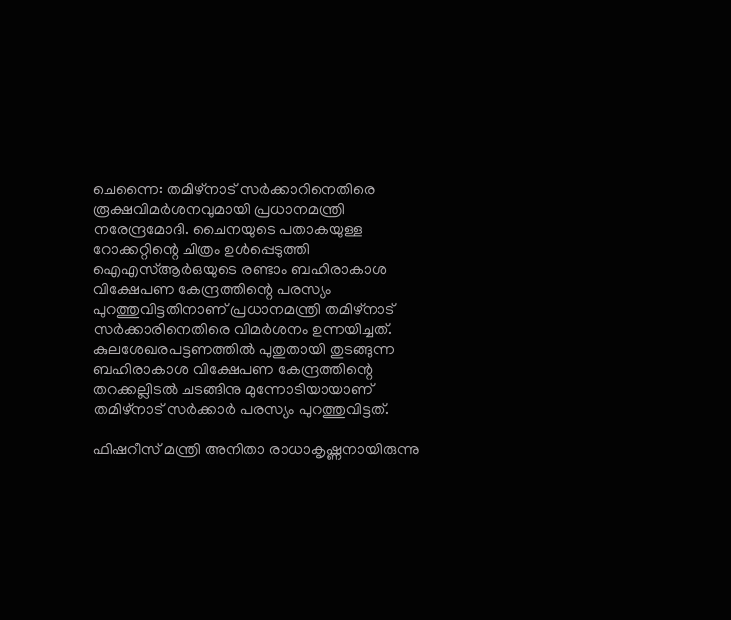ചെന്നൈ: തമിഴ്നാട് സർക്കാറിനെതിരെ രൂക്ഷവിമർശനവുമായി പ്രധാനമന്ത്രി നരേന്ദ്രമോദി. ചൈനയുടെ പതാകയുള്ള റോക്കറ്റിന്റെ ചിത്രം ഉൾപ്പെടുത്തി ഐഎസ്ആർഒയുടെ രണ്ടാം ബഹിരാകാശ വിക്ഷേപണ കേന്ദ്രത്തിന്റെ പരസ്യം പുറത്തുവിട്ടതിനാണ് പ്രധാനമന്ത്രി തമിഴ്‌നാട് സർക്കാരിനെതിരെ വിമർശനം ഉന്നയിച്ചത്. കുലശേഖരപട്ടണത്തിൽ പുതുതായി തുടങ്ങുന്ന ബഹിരാകാശ വിക്ഷേപണ കേന്ദ്രത്തിന്റെ തറക്കല്ലിടൽ ചടങ്ങിനു മുന്നോടിയായാണ് തമിഴ്‌നാട് സർക്കാർ പരസ്യം പുറത്തുവിട്ടത്.

ഫിഷറീസ് മന്ത്രി അനിതാ രാധാകൃഷ്ണനായിരുന്നു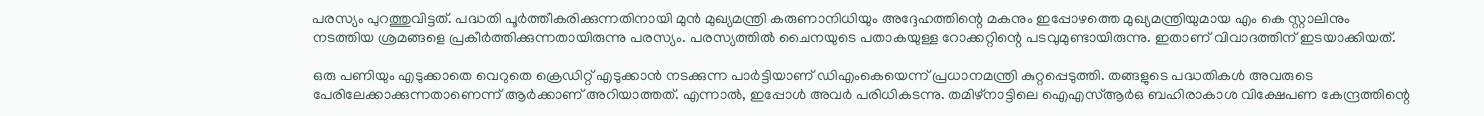പരസ്യം പുറത്തുവിട്ടത്. പദ്ധതി പൂർത്തീകരിക്കുന്നതിനായി മുൻ മുഖ്യമന്ത്രി കരുണാനിധിയും അദ്ദേഹത്തിന്റെ മകനും ഇപ്പോഴത്തെ മുഖ്യമന്ത്രിയുമായ എം കെ സ്റ്റാലിനും നടത്തിയ ശ്രമങ്ങളെ പ്രകീർത്തിക്കുന്നതായിരുന്നു പരസ്യം. പരസ്യത്തിൽ ചൈനയുടെ പതാകയുള്ള റോക്കറ്റിന്റെ പടവുമുണ്ടായിരുന്നു. ഇതാണ് വിവാദത്തിന് ഇടയാക്കിയത്.

ഒരു പണിയും എടുക്കാതെ വെറുതെ ക്രെഡിറ്റ് എടുക്കാൻ നടക്കുന്ന പാർട്ടിയാണ് ഡിഎംകെയെന്ന് പ്രധാനമന്ത്രി കുറ്റപ്പെടുത്തി. തങ്ങളുടെ പദ്ധതികൾ അവരുടെ പേരിലേക്കാക്കുന്നതാണെന്ന് ആർക്കാണ് അറിയാത്തത്. എന്നാൽ, ഇപ്പോൾ അവർ പരിധികടന്നു. തമിഴ്നാട്ടിലെ ഐഎസ്ആർഒ ബഹിരാകാശ വിക്ഷേപണ കേന്ദ്രത്തിന്റെ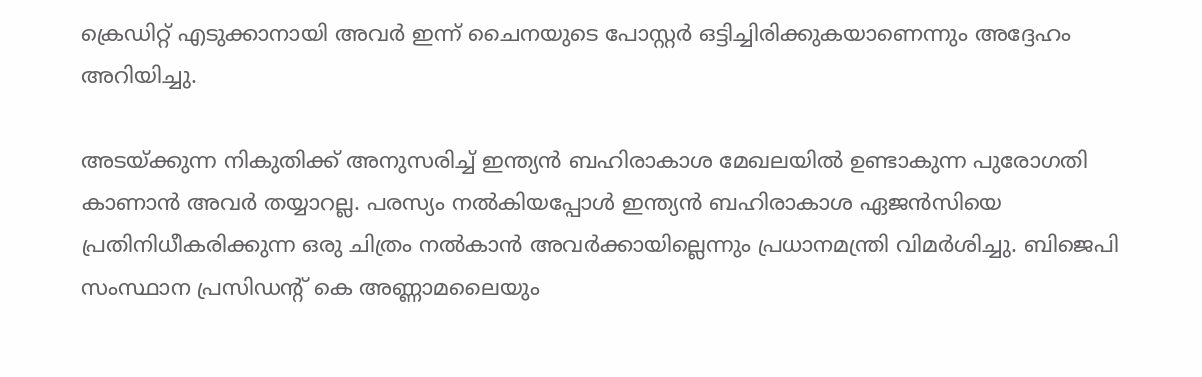ക്രെഡിറ്റ് എടുക്കാനായി അവർ ഇന്ന് ചൈനയുടെ പോസ്റ്റർ ഒട്ടിച്ചിരിക്കുകയാണെന്നും അദ്ദേഹം അറിയിച്ചു.

അടയ്ക്കുന്ന നികുതിക്ക് അനുസരിച്ച് ഇന്ത്യൻ ബഹിരാകാശ മേഖലയിൽ ഉണ്ടാകുന്ന പുരോഗതി കാണാൻ അവർ തയ്യാറല്ല. പരസ്യം നൽകിയപ്പോൾ ഇന്ത്യൻ ബഹിരാകാശ ഏജൻസിയെ പ്രതിനിധീകരിക്കുന്ന ഒരു ചിത്രം നൽകാൻ അവർക്കായില്ലെന്നും പ്രധാനമന്ത്രി വിമർശിച്ചു. ബിജെപി സംസ്ഥാന പ്രസിഡന്റ് കെ അണ്ണാമലൈയും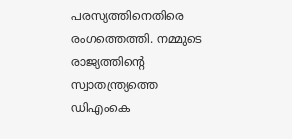പരസ്യത്തിനെതിരെ രംഗത്തെത്തി. നമ്മുടെ രാജ്യത്തിന്റെ സ്വാതന്ത്ര്യത്തെ ഡിഎംകെ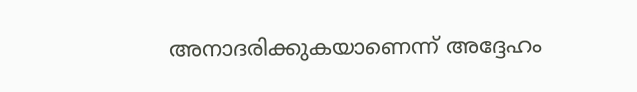അനാദരിക്കുകയാണെന്ന് അദ്ദേഹം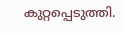കുറ്റപ്പെടുത്തി.